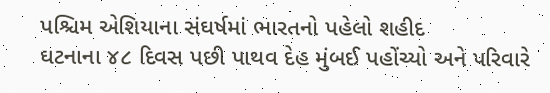પશ્ચિમ એશિયાના સંઘર્ષમાં ભારતનો પહેલો શહીદ
ઘટનાના ૪૮ દિવસ પછી પાથવ દેહ મુંબઈ પહોંચ્યો અને પરિવારે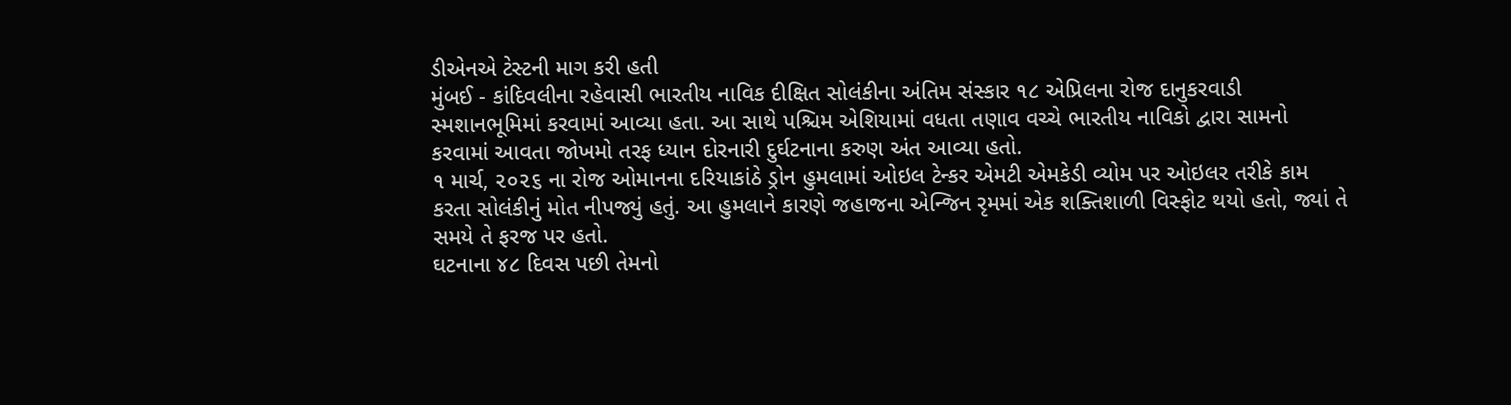ડીએનએ ટેસ્ટની માગ કરી હતી
મુંબઈ - કાંદિવલીના રહેવાસી ભારતીય નાવિક દીક્ષિત સોલંકીના અંતિમ સંસ્કાર ૧૮ એપ્રિલના રોજ દાનુકરવાડી સ્મશાનભૂમિમાં કરવામાં આવ્યા હતા. આ સાથે પશ્ચિમ એશિયામાં વધતા તણાવ વચ્ચે ભારતીય નાવિકો દ્વારા સામનો કરવામાં આવતા જોખમો તરફ ધ્યાન દોરનારી દુર્ઘટનાના કરુણ અંત આવ્યા હતો.
૧ માર્ચ, ૨૦૨૬ ના રોજ ઓમાનના દરિયાકાંઠે ડ્રોન હુમલામાં ઓઇલ ટેન્કર એમટી એમકેડી વ્યોમ પર ઓઇલર તરીકે કામ કરતા સોલંકીનું મોત નીપજ્યું હતું. આ હુમલાને કારણે જહાજના એન્જિન રૃમમાં એક શક્તિશાળી વિસ્ફોટ થયો હતો, જ્યાં તે સમયે તે ફરજ પર હતો.
ઘટનાના ૪૮ દિવસ પછી તેમનો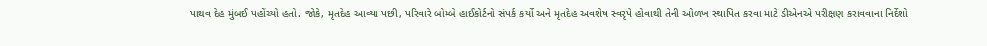પાથવ દેહ મુંબઈ પહોંચ્યો હતો. જોકે, મૃતદેહ આવ્યા પછી, પરિવારે બોમ્બે હાઈકોર્ટનો સંપર્ક કર્યો અને મૃતદેહ અવશેષ સ્વરૃપે હોવાથી તેની ઓળખ સ્થાપિત કરવા માટે ડીએનએ પરીક્ષણ કરાવવાના નિર્દેશો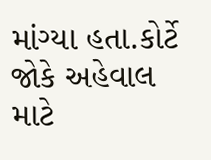માંગ્યા હતા.કોર્ટે જોકે અહેવાલ માટે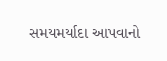સમયમર્યાદા આપવાનો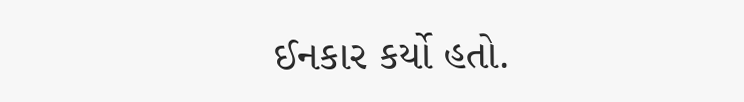ઈનકાર કર્યો હતો.